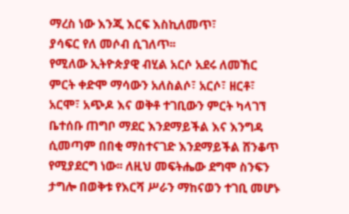ማረስ ነው እንጂ እርፍ እስኪለመጥ፣
ያሳፍር የለ መሶብ ሲገለጥ፡፡
የሚለው ኢትዮጵያዊ ብሂል አርሶ አደሩ ለመኸር ምርት ቀድሞ ማሳውን አለስልሶ፣ አርሶ፣ ዘርቶ፣ አርሞ፣ አጭዶ እና ወቅቶ ተገቢውን ምርት ካላገኘ ቤተሰቡ ጠግቦ ማደር እንደማይችል እና እንግዳ ሲመጣም በበቂ ማስተናገድ እንደማይችል ሸንቆጥ የሚያደርግ ነው፡፡ ለዚህ መፍትሔው ደግሞ ስንፍን ታግሎ በወቅቱ የእርሻ ሥራን ማከናወን ተገቢ መሆኑ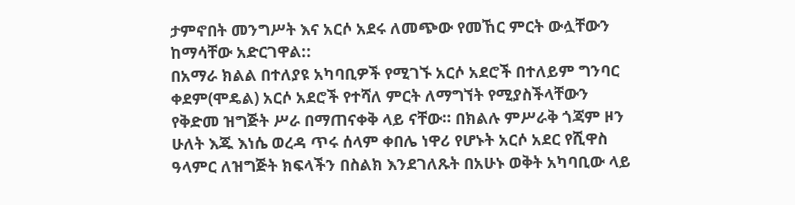ታምኖበት መንግሥት እና አርሶ አደሩ ለመጭው የመኸር ምርት ውሏቸውን ከማሳቸው አድርገዋል::
በአማራ ክልል በተለያዩ አካባቢዎች የሚገኙ አርሶ አደሮች በተለይም ግንባር ቀደም(ሞዴል) አርሶ አደሮች የተሻለ ምርት ለማግኘት የሚያስችላቸውን የቅድመ ዝግጅት ሥራ በማጠናቀቅ ላይ ናቸው። በክልሉ ምሥራቅ ጎጃም ዞን ሁለት እጁ እነሴ ወረዳ ጥሩ ሰላም ቀበሌ ነዋሪ የሆኑት አርሶ አደር የሺዋስ ዓላምር ለዝግጅት ክፍላችን በስልክ እንደገለጹት በአሁኑ ወቅት አካባቢው ላይ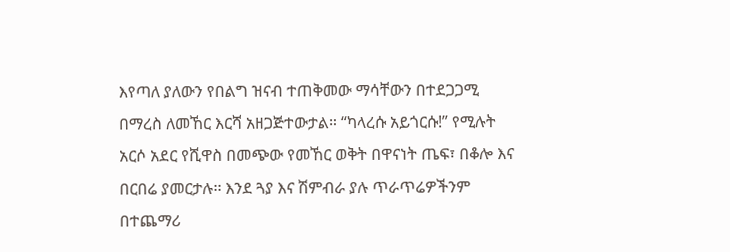እየጣለ ያለውን የበልግ ዝናብ ተጠቅመው ማሳቸውን በተደጋጋሚ በማረስ ለመኸር እርሻ አዘጋጅተውታል። “ካላረሱ አይጎርሱ!” የሚሉት አርሶ አደር የሺዋስ በመጭው የመኸር ወቅት በዋናነት ጤፍ፣ በቆሎ እና በርበሬ ያመርታሉ፡፡ እንደ ጓያ እና ሽምብራ ያሉ ጥራጥሬዎችንም በተጨማሪ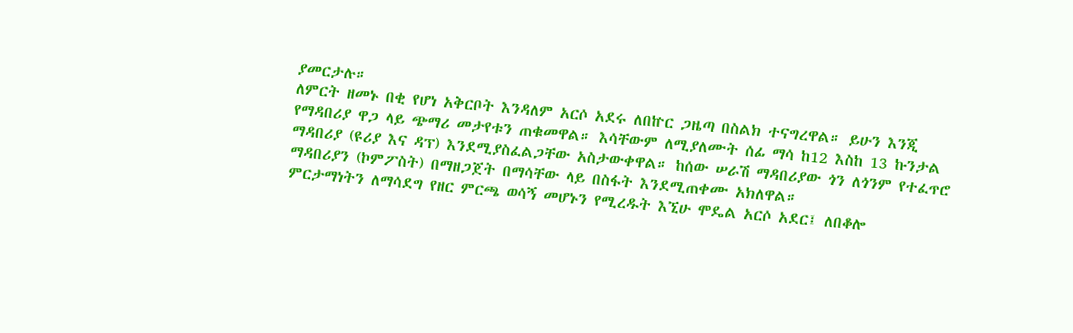ያመርታሉ።
ለምርት ዘመኑ በቂ የሆነ አቅርቦት እንዳለም አርሶ አደሩ ለበኵር ጋዜጣ በስልክ ተናግረዋል። ይሁን እንጂ የማዳበሪያ ዋጋ ላይ ጭማሪ መታየቱን ጠቁመዋል። እሳቸውም ለሚያለሙት ሰፊ ማሳ ከ12 እስከ 13 ኩንታል ማዳበሪያ (ዩሪያ እና ዳፕ) እንደሚያስፈልጋቸው አስታውቀዋል። ከሰው ሠራሽ ማዳበሪያው ጎን ለጎንም የተፈጥሮ ማዳበሪያን (ኮምፖስት) በማዘጋጀት በማሳቸው ላይ በስፋት እንደሚጠቀሙ አክለዋል።
ምርታማነትን ለማሳደግ የዘር ምርጫ ወሳኝ መሆኑን የሚረዱት እኚሁ ሞዴል አርሶ አደር፤ ለበቆሎ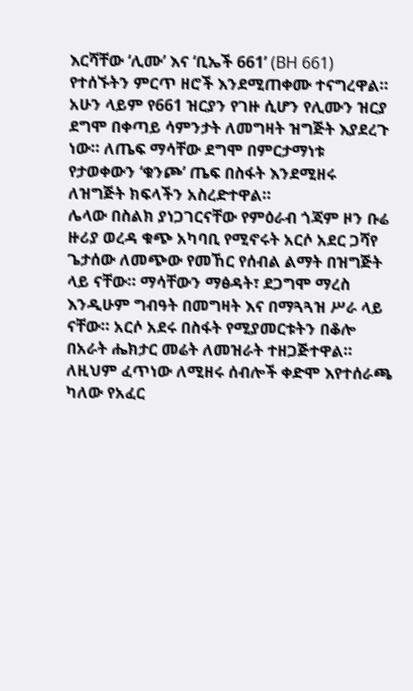እርሻቸው ‘ሊሙ’ እና ‘ቢኤች 661’ (BH 661) የተሰኙትን ምርጥ ዘሮች እንደሚጠቀሙ ተናግረዋል። አሁን ላይም የ661 ዝርያን የገዙ ሲሆን የሊሙን ዝርያ ደግሞ በቀጣይ ሳምንታት ለመግዛት ዝግጅት እያደረጉ ነው። ለጤፍ ማሳቸው ደግሞ በምርታማነቱ የታወቀውን ‘ቁንጮ’ ጤፍ በስፋት እንደሚዘሩ ለዝግጅት ክፍላችን አስረድተዋል።
ሌላው በስልክ ያነጋገርናቸው የምዕራብ ጎጃም ዞን ቡሬ ዙሪያ ወረዳ ቁጭ አካባቢ የሚኖሩት አርሶ አደር ጋሻየ ጌታሰው ለመጭው የመኸር የሰብል ልማት በዝግጅት ላይ ናቸው። ማሳቸውን ማፅዳት፣ ደጋግሞ ማረስ እንዲሁም ግብዓት በመግዛት እና በማጓጓዝ ሥራ ላይ ናቸው። አርሶ አደሩ በስፋት የሚያመርቱትን በቆሎ በአራት ሔክታር መሬት ለመዝራት ተዘጋጅተዋል። ለዚህም ፈጥነው ለሚዘሩ ሰብሎች ቀድሞ እየተሰራጫ ካለው የአፈር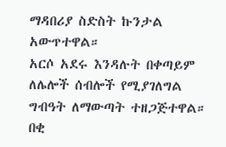ማዳበሪያ ስድስት ኩንታል አውጥተዋል።
አርሶ አደሩ እንዳሉት በቀጣይም ለሌሎች ሰብሎች የሚያገለግል ግብዓት ለማውጣት ተዘጋጅተዋል። በቂ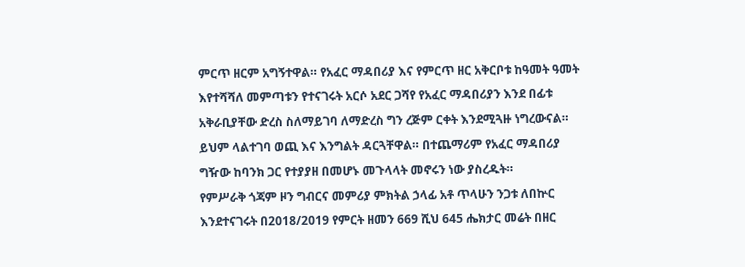ምርጥ ዘርም አግኝተዋል። የአፈር ማዳበሪያ እና የምርጥ ዘር አቅርቦቱ ከዓመት ዓመት እየተሻሻለ መምጣቱን የተናገሩት አርሶ አደር ጋሻየ የአፈር ማዳበሪያን እንደ በፊቱ አቅራቢያቸው ድረስ ስለማይገባ ለማድረስ ግን ረጅም ርቀት እንደሚጓዙ ነግረውናል። ይህም ላልተገባ ወጪ እና እንግልት ዳርጓቸዋል። በተጨማሪም የአፈር ማዳበሪያ ግዥው ከባንክ ጋር የተያያዘ በመሆኑ መጉላላት መኖሩን ነው ያስረዱት።
የምሥራቅ ጎጃም ዞን ግብርና መምሪያ ምክትል ኃላፊ አቶ ጥላሁን ንጋቱ ለበኵር እንደተናገሩት በ2018/2019 የምርት ዘመን 669 ሺህ 645 ሔክታር መሬት በዘር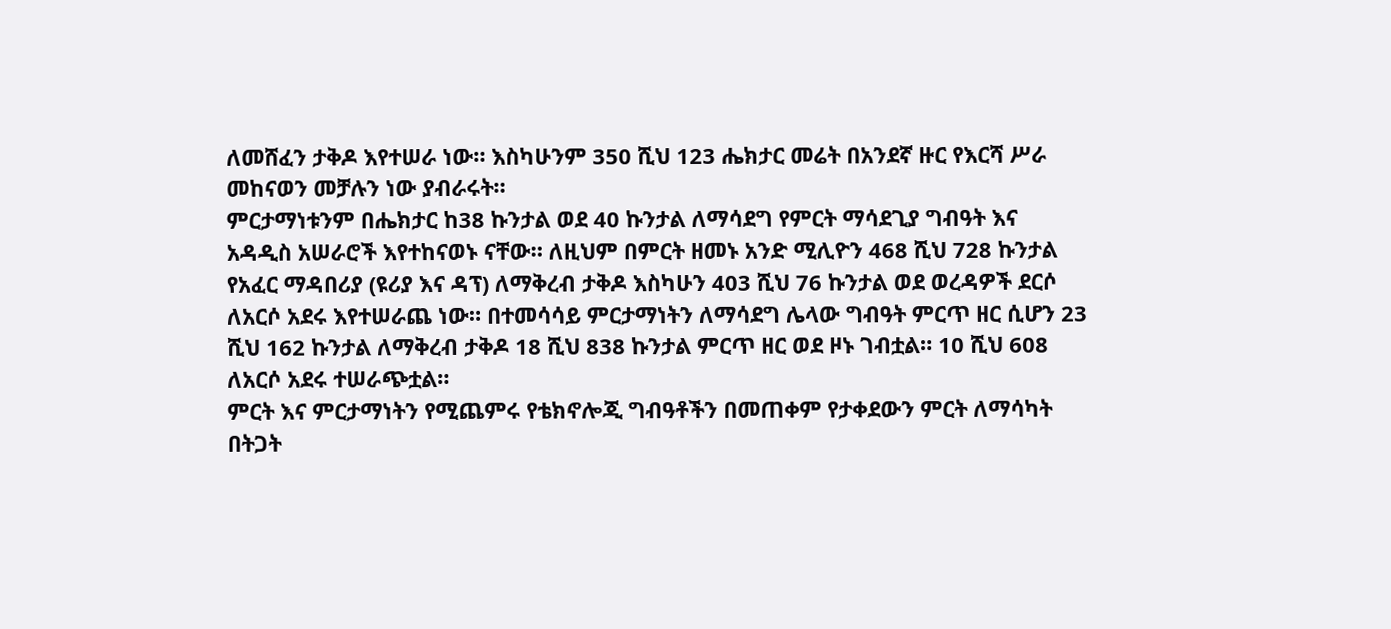ለመሸፈን ታቅዶ እየተሠራ ነው። እስካሁንም 350 ሺህ 123 ሔክታር መሬት በአንደኛ ዙር የእርሻ ሥራ መከናወን መቻሉን ነው ያብራሩት።
ምርታማነቱንም በሔክታር ከ38 ኩንታል ወደ 40 ኩንታል ለማሳደግ የምርት ማሳደጊያ ግብዓት እና አዳዲስ አሠራሮች እየተከናወኑ ናቸው። ለዚህም በምርት ዘመኑ አንድ ሚሊዮን 468 ሺህ 728 ኩንታል የአፈር ማዳበሪያ (ዩሪያ እና ዳፕ) ለማቅረብ ታቅዶ እስካሁን 403 ሺህ 76 ኩንታል ወደ ወረዳዎች ደርሶ ለአርሶ አደሩ እየተሠራጨ ነው። በተመሳሳይ ምርታማነትን ለማሳደግ ሌላው ግብዓት ምርጥ ዘር ሲሆን 23 ሺህ 162 ኩንታል ለማቅረብ ታቅዶ 18 ሺህ 838 ኩንታል ምርጥ ዘር ወደ ዞኑ ገብቷል። 10 ሺህ 608 ለአርሶ አደሩ ተሠራጭቷል።
ምርት እና ምርታማነትን የሚጨምሩ የቴክኖሎጂ ግብዓቶችን በመጠቀም የታቀደውን ምርት ለማሳካት በትጋት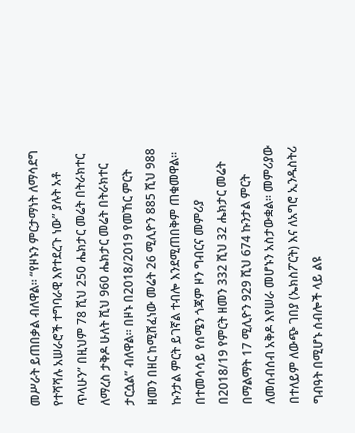መሥራት ይጠበቃል ብለዋል። “የዞኑን ምርታማነት ለማሳደግ የተሻሻሉ አሠራሮች ተግባራዊ እየተደረጉ ነው” ያሉት አቶ ጥላሁን” በዚህም 78 ሺህ 250 ሔክታር መሬት በትራክተር ለማረስ ታቅዶ ሁለት ሺህ 960 ሔክታር መሬት በትራክተር ታርሷል” ብለዋል። በዞኑ በ2018/2019 የመኸር ምርት ዘመን በዘር ከሚሸፈነው መሬት 26 ሚሊዮን 885 ሺህ 988 ኩንታል ምርት ይገኛል ተብሎ እንደሚጠበቅም ጠቁመዋል።
በተመሳሳይ የሰሜን ጎጃም ዞን ግብርና መምሪያ በ2018/19 የምርት ዘመን 332 ሺህ 32 ሔክታር መሬት በማልማት 17 ሚሊዮን 929 ሺህ 674 ኩንታል ምርት ለመሰብሰብ አቅዶ እየሠራ መሆኑን አስታውቋል። መምሪያው በተለይም ለውጭ ገበያ (ኤክስፖርት) እና ለአግሮ ኢንዱስትሪ ግብዓት በሚሆኑ ሰብሎች ላይ ልዩ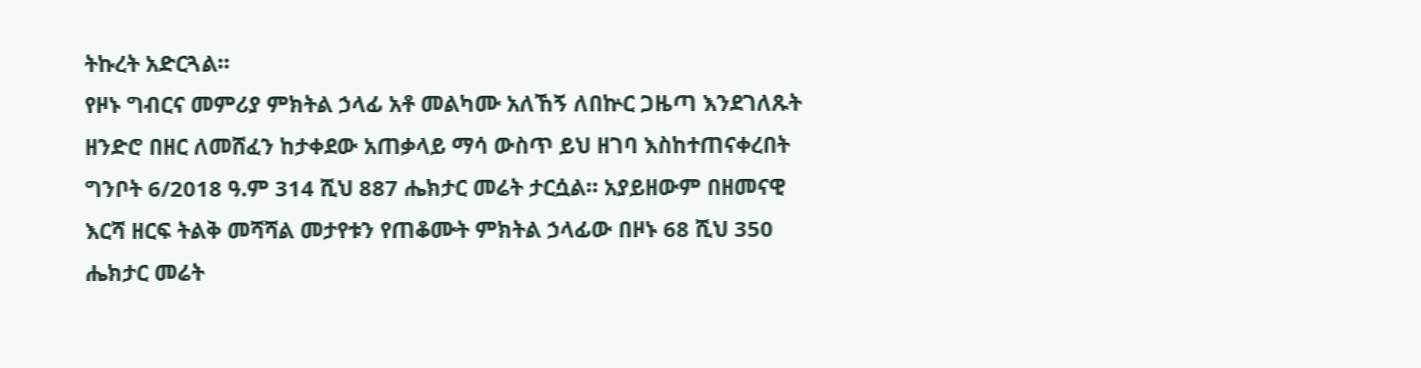ትኩረት አድርጓል።
የዞኑ ግብርና መምሪያ ምክትል ኃላፊ አቶ መልካሙ አለኸኝ ለበኵር ጋዜጣ እንደገለጹት ዘንድሮ በዘር ለመሸፈን ከታቀደው አጠቃላይ ማሳ ውስጥ ይህ ዘገባ እስከተጠናቀረበት ግንቦት 6/2018 ዓ.ም 314 ሺህ 887 ሔክታር መሬት ታርሷል። አያይዘውም በዘመናዊ እርሻ ዘርፍ ትልቅ መሻሻል መታየቱን የጠቆሙት ምክትል ኃላፊው በዞኑ 68 ሺህ 350 ሔክታር መሬት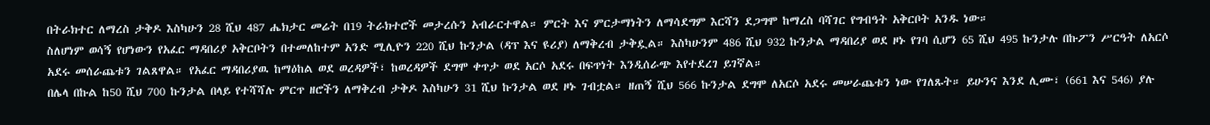በትራክተር ለማረስ ታቅዶ እስካሁን 28 ሺህ 487 ሔክታር መሬት በ19 ትራክተሮች መታረሱን አብራርተዋል። ምርት እና ምርታማነትን ለማሳደግም እርሻን ደጋግሞ ከማረስ ባሻገር የግብዓት አቅርቦት አንዱ ነው።
ስለሆነም ወሳኝ የሆነውን የአፈር ማዳበሪያ አቅርቦትን በተመለከተም አንድ ሚሊዮን 220 ሺህ ኩንታል (ዳፕ እና ዩሪያ) ለማቅረብ ታቅዷል። እስካሁንም 486 ሺህ 932 ኩንታል ማዳበሪያ ወደ ዞኑ የገባ ሲሆን 65 ሺህ 495 ኩንታሉ በኩፖን ሥርዓት ለአርሶ አደሩ መሰራጨቱን ገልጸዋል። የአፈር ማዳበሪያዉ ከማዕከል ወደ ወረዳዎች፣ ከወረዳዎች ደግሞ ቀጥታ ወደ አርሶ አደሩ በፍጥነት እንዲሰራጭ እየተደረገ ይገኛል።
በሌላ በኩል ከ50 ሺህ 700 ኩንታል በላይ የተሻሻሉ ምርጥ ዘሮችን ለማቅረብ ታቅዶ እስካሁን 31 ሺህ ኩንታል ወደ ዞኑ ገብቷል። ዘጠኝ ሺህ 566 ኩንታል ደግሞ ለአርሶ አደሩ መሠራጨቱን ነው የገለጹት። ይሁንና እንደ ሊሙ፣ (661 እና 546) ያሉ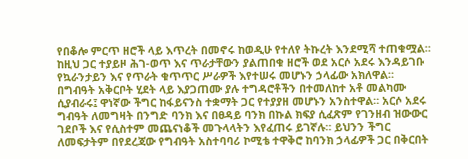የበቆሎ ምርጥ ዘሮች ላይ እጥረት በመኖሩ ከወዲሁ የተለየ ትኩረት እንደሚሻ ተጠቁሟል። ከዚህ ጋር ተያይዞ ሕገ-ወጥ እና ጥራታቸውን ያልጠበቁ ዘሮች ወደ አርሶ አደሩ እንዳይገቡ የኳራንታይን እና የጥራት ቁጥጥር ሥራዎች እየተሠሩ መሆኑን ኃላፊው አክለዋል።
በግብዓት አቅርቦት ሂደት ላይ እያጋጠሙ ያሉ ተግዳሮቶችን በተመለከተ አቶ መልካሙ ሲያብራሩ፤ ዋነኛው ችግር ከፋይናንስ ተቋማት ጋር የተያያዘ መሆኑን አንስተዋል። አርሶ አደሩ ግብዓት ለመግዛት በንግድ ባንክ እና በፀዳይ ባንክ በኩል ክፍያ ሲፈጽም የገንዘብ ዝውውር ገደቦች እና የሲስተም መጨናነቆች መጉላላትን እየፈጠሩ ይገኛሉ። ይህንን ችግር ለመፍታትም በየደረጃው የግብዓት አስተባባሪ ኮሚቴ ተዋቅሮ ከባንክ ኃላፊዎች ጋር በቅርበት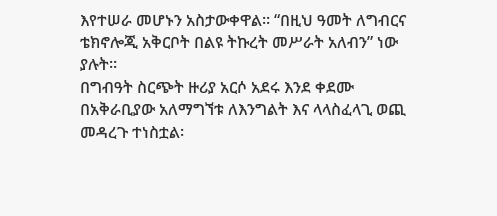እየተሠራ መሆኑን አስታውቀዋል። “በዚህ ዓመት ለግብርና ቴክኖሎጂ አቅርቦት በልዩ ትኩረት መሥራት አለብን” ነው ያሉት።
በግብዓት ስርጭት ዙሪያ አርሶ አደሩ እንደ ቀደሙ በአቅራቢያው አለማግኘቱ ለእንግልት እና ላላስፈላጊ ወጪ መዳረጉ ተነስቷል፡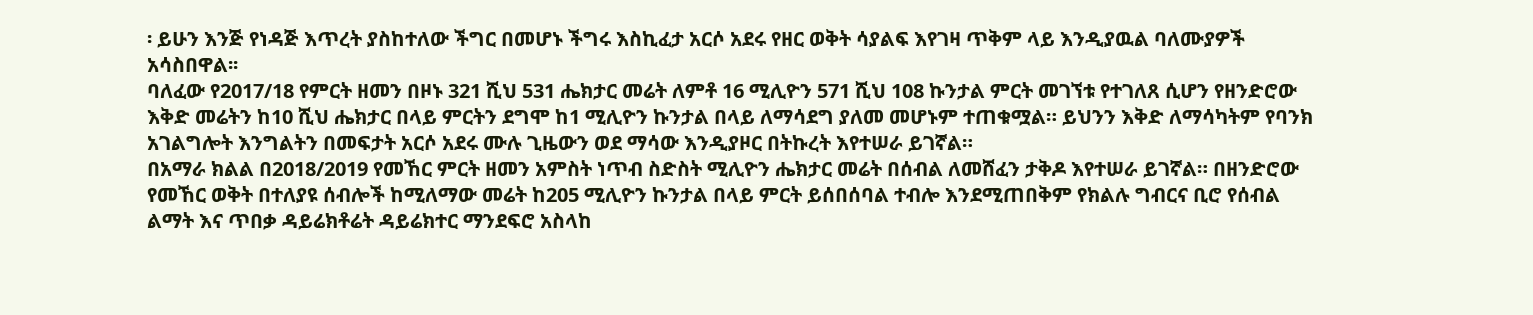፡ ይሁን እንጅ የነዳጅ እጥረት ያስከተለው ችግር በመሆኑ ችግሩ እስኪፈታ አርሶ አደሩ የዘር ወቅት ሳያልፍ እየገዛ ጥቅም ላይ እንዲያዉል ባለሙያዎች አሳስበዋል፡፡
ባለፈው የ2017/18 የምርት ዘመን በዞኑ 321 ሺህ 531 ሔክታር መሬት ለምቶ 16 ሚሊዮን 571 ሺህ 108 ኩንታል ምርት መገኘቱ የተገለጸ ሲሆን የዘንድሮው እቅድ መሬትን ከ10 ሺህ ሔክታር በላይ ምርትን ደግሞ ከ1 ሚሊዮን ኩንታል በላይ ለማሳደግ ያለመ መሆኑም ተጠቁሟል። ይህንን እቅድ ለማሳካትም የባንክ አገልግሎት እንግልትን በመፍታት አርሶ አደሩ ሙሉ ጊዜውን ወደ ማሳው እንዲያዞር በትኩረት እየተሠራ ይገኛል።
በአማራ ክልል በ2018/2019 የመኸር ምርት ዘመን አምስት ነጥብ ስድስት ሚሊዮን ሔክታር መሬት በሰብል ለመሸፈን ታቅዶ እየተሠራ ይገኛል። በዘንድሮው የመኸር ወቅት በተለያዩ ሰብሎች ከሚለማው መሬት ከ205 ሚሊዮን ኩንታል በላይ ምርት ይሰበሰባል ተብሎ እንደሚጠበቅም የክልሉ ግብርና ቢሮ የሰብል ልማት እና ጥበቃ ዳይሬክቶሬት ዳይሬክተር ማንደፍሮ አስላከ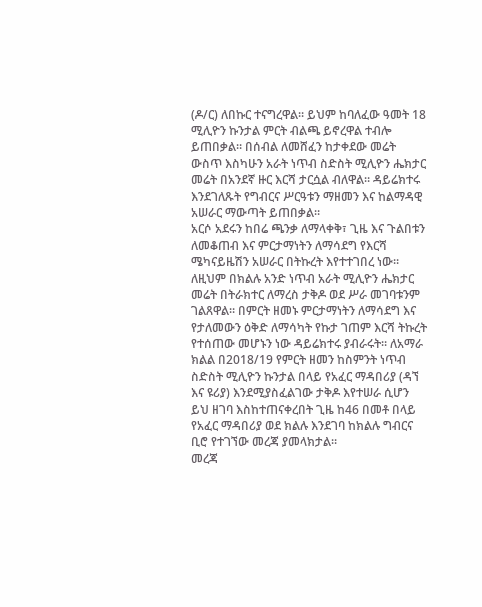(ዶ/ር) ለበኩር ተናግረዋል። ይህም ከባለፈው ዓመት 18 ሚሊዮን ኩንታል ምርት ብልጫ ይኖረዋል ተብሎ ይጠበቃል። በሰብል ለመሸፈን ከታቀደው መሬት ውስጥ እስካሁን አራት ነጥብ ስድስት ሚሊዮን ሔክታር መሬት በአንደኛ ዙር እርሻ ታርሷል ብለዋል። ዳይሬክተሩ እንደገለጹት የግብርና ሥርዓቱን ማዘመን እና ከልማዳዊ አሠራር ማውጣት ይጠበቃል።
አርሶ አደሩን ከበሬ ጫንቃ ለማላቀቅ፣ ጊዜ እና ጉልበቱን ለመቆጠብ እና ምርታማነትን ለማሳደግ የእርሻ ሜካናይዜሽን አሠራር በትኩረት እየተተገበረ ነው። ለዚህም በክልሉ አንድ ነጥብ አራት ሚሊዮን ሔክታር መሬት በትራክተር ለማረስ ታቅዶ ወደ ሥራ መገባቱንም ገልጸዋል። በምርት ዘመኑ ምርታማነትን ለማሳደግ እና የታለመውን ዕቅድ ለማሳካት የኩታ ገጠም እርሻ ትኩረት የተሰጠው መሆኑን ነው ዳይሬክተሩ ያብራሩት። ለአማራ ክልል በ2018/19 የምርት ዘመን ከስምንት ነጥብ ስድስት ሚሊዮን ኩንታል በላይ የአፈር ማዳበሪያ (ዳኘ እና ዩሪያ) እንደሚያስፈልገው ታቅዶ እየተሠራ ሲሆን ይህ ዘገባ እስከተጠናቀረበት ጊዜ ከ46 በመቶ በላይ የአፈር ማዳበሪያ ወደ ክልሉ እንደገባ ከክልሉ ግብርና ቢሮ የተገኘው መረጃ ያመላክታል።
መረጃ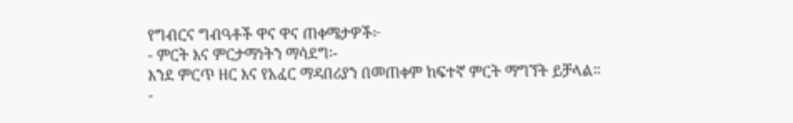የግብርና ግብዓቶች ዋና ዋና ጠቀሜታዎች፦
- ምርት እና ምርታማነትን ማሳደግ፡-
እንደ ምርጥ ዘር እና የአፈር ማዳበሪያን በመጠቀም ከፍተኛ ምርት ማግኘት ይቻላል።
-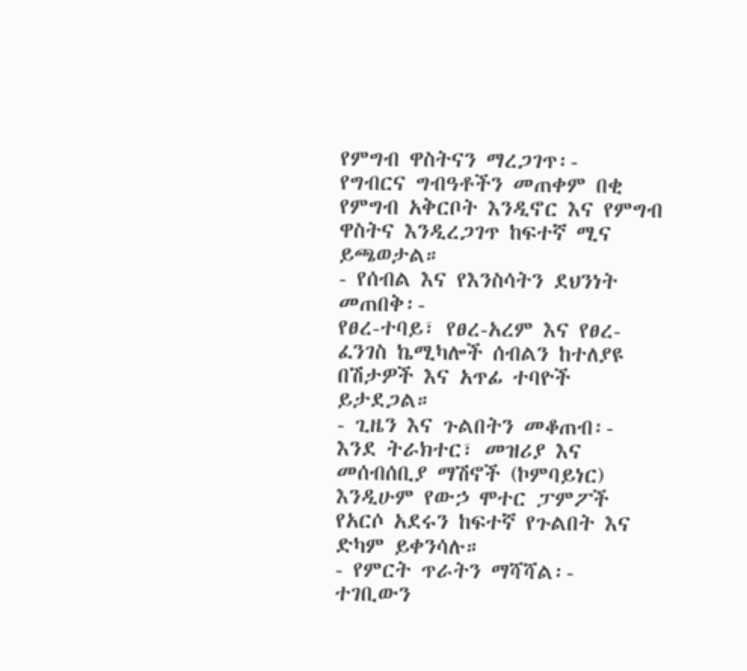የምግብ ዋስትናን ማረጋገጥ፡-
የግብርና ግብዓቶችን መጠቀም በቂ የምግብ አቅርቦት እንዲኖር እና የምግብ ዋስትና እንዲረጋገጥ ከፍተኛ ሚና ይጫወታል።
- የሰብል እና የእንስሳትን ደህንነት መጠበቅ፡-
የፀረ-ተባይ፣ የፀረ-አረም እና የፀረ-ፈንገስ ኬሚካሎች ሰብልን ከተለያዩ በሽታዎች እና አጥፊ ተባዮች ይታደጋል።
- ጊዜን እና ጉልበትን መቆጠብ፡-
እንደ ትራክተር፣ መዝሪያ እና መሰብሰቢያ ማሽኖች (ኮምባይነር) እንዲሁም የውኃ ሞተር ፓምፖች የአርሶ አደሩን ከፍተኛ የጉልበት እና ድካም ይቀንሳሉ።
- የምርት ጥራትን ማሻሻል፡-
ተገቢውን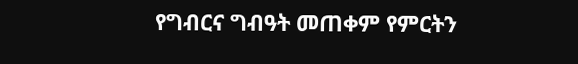የግብርና ግብዓት መጠቀም የምርትን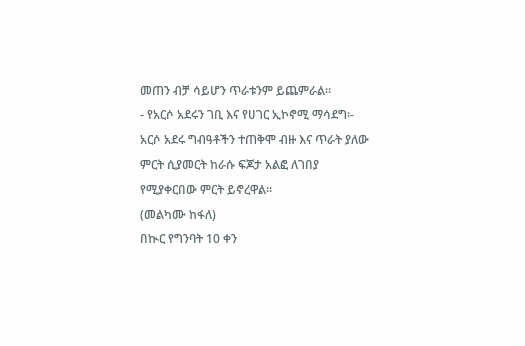መጠን ብቻ ሳይሆን ጥራቱንም ይጨምራል።
- የአርሶ አደሩን ገቢ እና የሀገር ኢኮኖሚ ማሳደግ፡-
አርሶ አደሩ ግብዓቶችን ተጠቅሞ ብዙ እና ጥራት ያለው ምርት ሲያመርት ከራሱ ፍጆታ አልፎ ለገበያ የሚያቀርበው ምርት ይኖረዋል።
(መልካሙ ከፋለ)
በኲር የግንባት 10 ቀን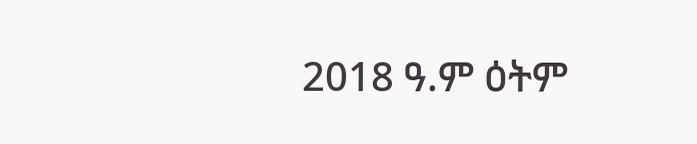2018 ዓ.ም ዕትም